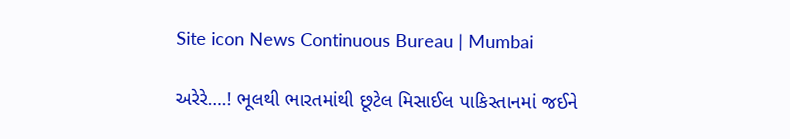Site icon News Continuous Bureau | Mumbai

અરેરે….! ભૂલથી ભારતમાંથી છૂટેલ મિસાઈલ પાકિસ્તાનમાં જઈને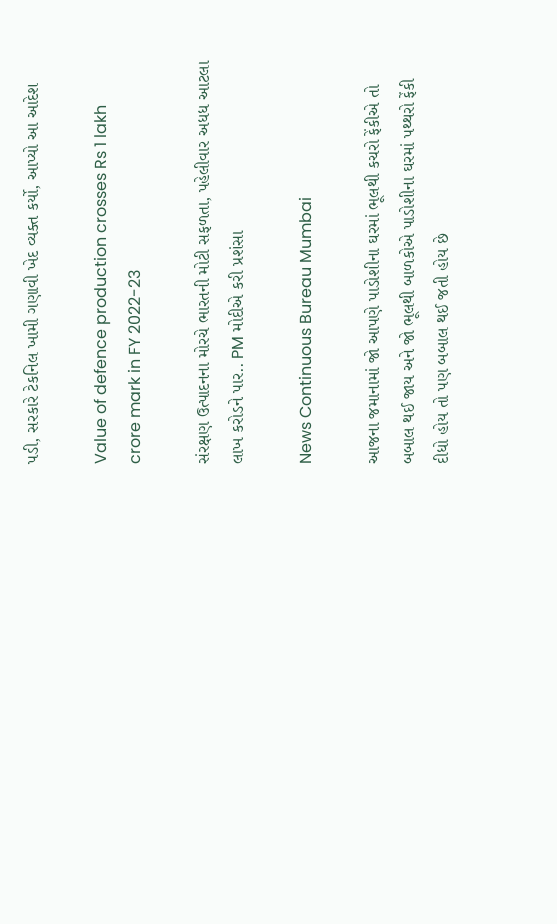પડી, સરકારે ટેકનિલ ખામી ગણાવી ખેદ વ્યક્ત કર્યો, આપ્યો આ આદેશ

Value of defence production crosses Rs 1 lakh crore mark in FY 2022-23

સંરક્ષણ ઉત્પાદનના મોરચે ભારતની મોટી સફળતા, પહેલીવાર અધધ આટલા લાખ કરોડને પાર.. PM મોદીએ કરી પ્રશંસા

News Continuous Bureau Mumbai

આજના જમાનામાં જો આપણે પાડોશીના ઘરમાં ભૂલથી કચરો ફેંકીએ તો બબાલ થઈ જાય અને જો ભૂલથી બાળકોએ પાડોશીના ઘરમાં પથ્થરો ફેંકી દીધો હોય તો પણ બબાલ થઈ જતી હોય છે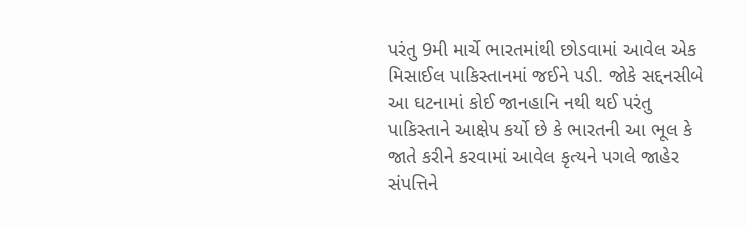પરંતુ 9મી માર્ચે ભારતમાંથી છોડવામાં આવેલ એક મિસાઈલ પાકિસ્તાનમાં જઈને પડી. જોકે સદ્દનસીબે આ ઘટનામાં કોઈ જાનહાનિ નથી થઈ પરંતુ પાકિસ્તાને આક્ષેપ કર્યો છે કે ભારતની આ ભૂલ કે જાતે કરીને કરવામાં આવેલ કૃત્યને પગલે જાહેર સંપત્તિને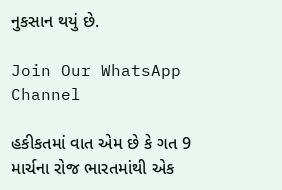નુકસાન થયું છે.

Join Our WhatsApp Channel

હકીકતમાં વાત એમ છે કે ગત 9 માર્ચના રોજ ભારતમાંથી એક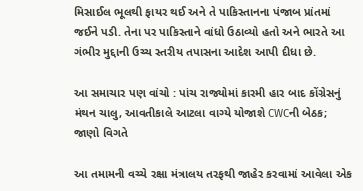મિસાઈલ ભૂલથી ફાયર થઈ અને તે પાકિસ્તાનના પંજાબ પ્રાંતમાં જઈને પડી. તેના પર પાકિસ્તાને વાંધો ઉઠાવ્યો હતો અને ભારતે આ ગંભીર મુદ્દાની ઉચ્ચ સ્તરીય તપાસના આદેશ આપી દીધા છે.

આ સમાચાર પણ વાંચો : પાંચ રાજ્યોમાં કારમી હાર બાદ કોંગ્રેસનું મંથન ચાલુ, આવતીકાલે આટલા વાગ્યે યોજાશે CWCની બેઠક; જાણો વિગતે

આ તમામની વચ્ચે રક્ષા મંત્રાલય તરફથી જાહેર કરવામાં આવેલા એક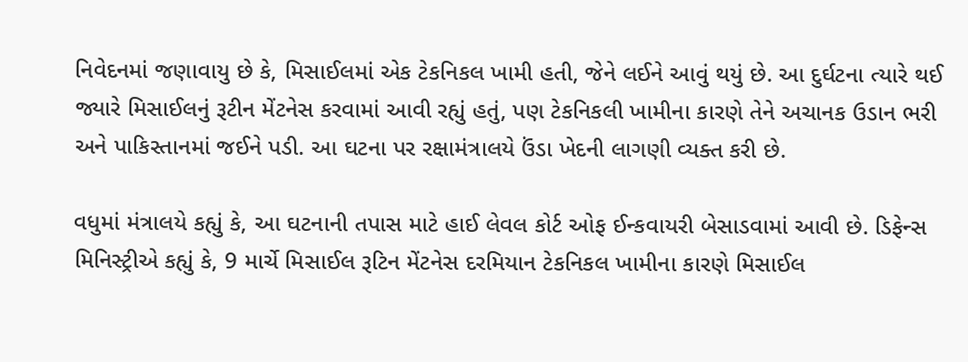નિવેદનમાં જણાવાયુ છે કે, મિસાઈલમાં એક ટેકનિકલ ખામી હતી, જેને લઈને આવું થયું છે. આ દુર્ઘટના ત્યારે થઈ જ્યારે મિસાઈલનું રૂટીન મેંટનેસ કરવામાં આવી રહ્યું હતું, પણ ટેકનિકલી ખામીના કારણે તેને અચાનક ઉડાન ભરી અને પાકિસ્તાનમાં જઈને પડી. આ ઘટના પર રક્ષામંત્રાલયે ઉંડા ખેદની લાગણી વ્યક્ત કરી છે.

વધુમાં મંત્રાલયે કહ્યું કે, આ ઘટનાની તપાસ માટે હાઈ લેવલ કોર્ટ ઓફ ઈન્કવાયરી બેસાડવામાં આવી છે. ડિફેન્સ મિનિસ્ટ્રીએ કહ્યું કે, 9 માર્ચે મિસાઈલ રૂટિન મેંટનેસ દરમિયાન ટેકનિકલ ખામીના કારણે મિસાઈલ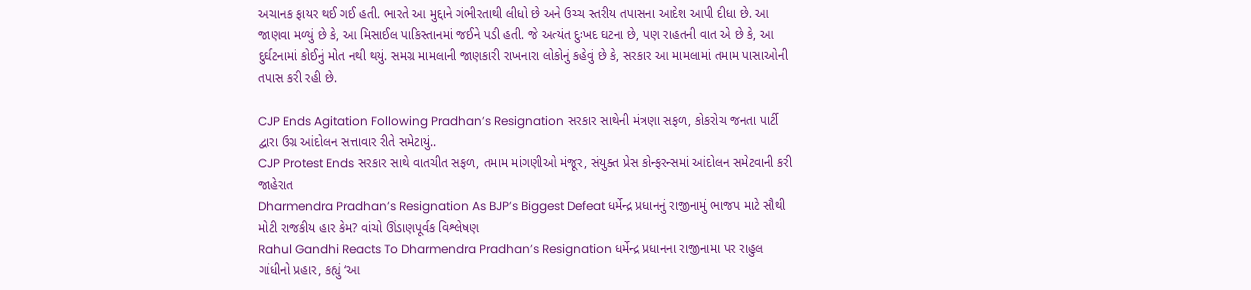અચાનક ફાયર થઈ ગઈ હતી. ભારતે આ મુદ્દાને ગંભીરતાથી લીધો છે અને ઉચ્ચ સ્તરીય તપાસના આદેશ આપી દીધા છે. આ જાણવા મળ્યું છે કે, આ મિસાઈલ પાકિસ્તાનમાં જઈને પડી હતી. જે અત્યંત દુઃખદ ઘટના છે, પણ રાહતની વાત એ છે કે, આ દુર્ઘટનામાં કોઈનું મોત નથી થયું. સમગ્ર મામલાની જાણકારી રાખનારા લોકોનું કહેવું છે કે, સરકાર આ મામલામાં તમામ પાસાઓની તપાસ કરી રહી છે.

CJP Ends Agitation Following Pradhan’s Resignation સરકાર સાથેની મંત્રણા સફળ, કોકરોચ જનતા પાર્ટી દ્વારા ઉગ્ર આંદોલન સત્તાવાર રીતે સમેટાયું..
CJP Protest Ends સરકાર સાથે વાતચીત સફળ, તમામ માંગણીઓ મંજૂર, સંયુક્ત પ્રેસ કોન્ફરન્સમાં આંદોલન સમેટવાની કરી જાહેરાત
Dharmendra Pradhan’s Resignation As BJP’s Biggest Defeat ધર્મેન્દ્ર પ્રધાનનું રાજીનામું ભાજપ માટે સૌથી મોટી રાજકીય હાર કેમ? વાંચો ઊંડાણપૂર્વક વિશ્લેષણ
Rahul Gandhi Reacts To Dharmendra Pradhan’s Resignation ધર્મેન્દ્ર પ્રધાનના રાજીનામા પર રાહુલ ગાંધીનો પ્રહાર, કહ્યું ‘આ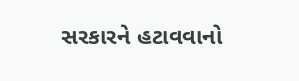સરકારને હટાવવાનો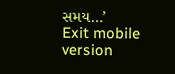સમય…’
Exit mobile version